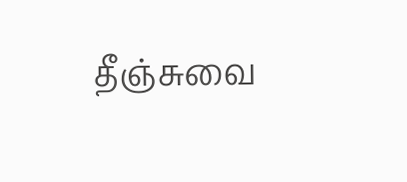தீஞ்சுவை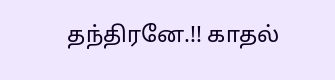தந்திரனே.!! காதல்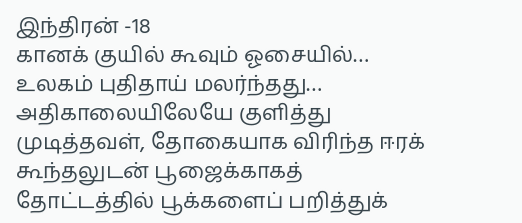இந்திரன் -18
கானக் குயில் கூவும் ஓசையில்… உலகம் புதிதாய் மலர்ந்தது… அதிகாலையிலேயே குளித்து முடித்தவள், தோகையாக விரிந்த ஈரக் கூந்தலுடன் பூஜைக்காகத் தோட்டத்தில் பூக்களைப் பறித்துக்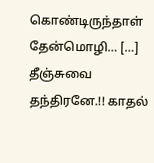கொண்டிருந்தாள் தேன்மொழி… […]
தீஞ்சுவை தந்திரனே.!! காதல்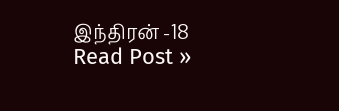இந்திரன் -18 Read Post »